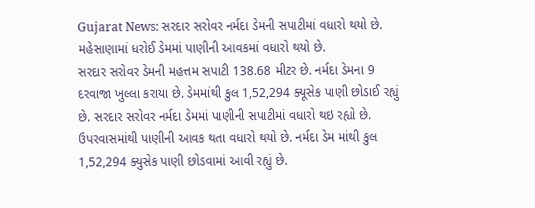Gujarat News: સરદાર સરોવર નર્મદા ડેમની સપાટીમાં વધારો થયો છે. મહેસાણામાં ધરોઈ ડેમમાં પાણીની આવકમાં વધારો થયો છે.
સરદાર સરોવર ડેમની મહત્તમ સપાટી 138.68 મીટર છે. નર્મદા ડેમના 9 દરવાજા ખુલ્લા કરાયા છે. ડેમમાંથી કુલ 1,52,294 ક્યૂસેક પાણી છોડાઈ રહ્યું છે. સરદાર સરોવર નર્મદા ડેમમાં પાણીની સપાટીમાં વધારો થઇ રહ્યો છે. ઉપરવાસમાંથી પાણીની આવક થતા વધારો થયો છે. નર્મદા ડેમ માંથી કુલ 1,52,294 ક્યુસેક પાણી છોડવામાં આવી રહ્યું છે.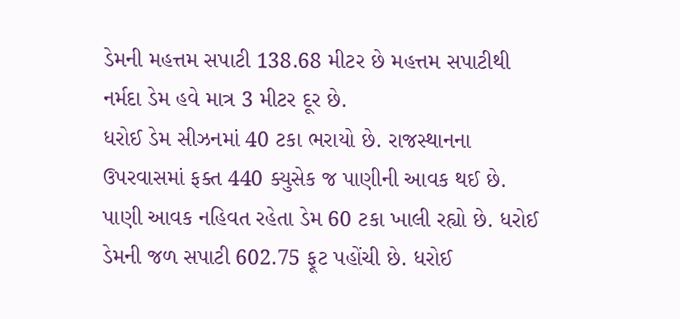ડેમની મહત્તમ સપાટી 138.68 મીટર છે મહત્તમ સપાટીથી નર્મદા ડેમ હવે માત્ર 3 મીટર દૂર છે.
ધરોઈ ડેમ સીઝનમાં 40 ટકા ભરાયો છે. રાજસ્થાનના ઉપરવાસમાં ફક્ત 440 ક્યુસેક જ પાણીની આવક થઈ છે. પાણી આવક નહિવત રહેતા ડેમ 60 ટકા ખાલી રહ્યો છે. ધરોઈ ડેમની જળ સપાટી 602.75 ફૂટ પહોંચી છે. ધરોઈ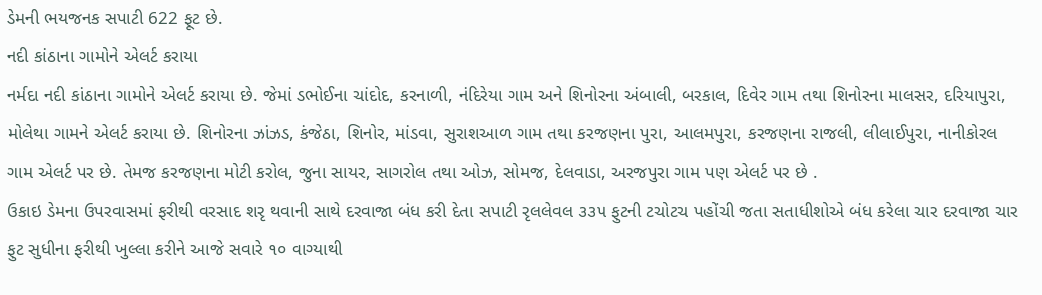ડેમની ભયજનક સપાટી 622 ફૂટ છે.
નદી કાંઠાના ગામોને એલર્ટ કરાયા
નર્મદા નદી કાંઠાના ગામોને એલર્ટ કરાયા છે. જેમાં ડભોઈના ચાંદોદ, કરનાળી, નંદિરેયા ગામ અને શિનોરના અંબાલી, બરકાલ, દિવેર ગામ તથા શિનોરના માલસર, દરિયાપુરા, મોલેથા ગામને એલર્ટ કરાયા છે. શિનોરના ઝાંઝડ, કંજેઠા, શિનોર, માંડવા, સુરાશઆળ ગામ તથા કરજણના પુરા, આલમપુરા, કરજણના રાજલી, લીલાઈપુરા, નાનીકોરલ ગામ એલર્ટ પર છે. તેમજ કરજણના મોટી કરોલ, જુના સાયર, સાગરોલ તથા ઓઝ, સોમજ, દેલવાડા, અરજપુરા ગામ પણ એલર્ટ પર છે .
ઉકાઇ ડેમના ઉપરવાસમાં ફરીથી વરસાદ શરૃ થવાની સાથે દરવાજા બંધ કરી દેતા સપાટી રૃલલેવલ ૩૩૫ ફુટની ટચોટચ પહોંચી જતા સતાધીશોએ બંધ કરેલા ચાર દરવાજા ચાર ફુટ સુધીના ફરીથી ખુલ્લા કરીને આજે સવારે ૧૦ વાગ્યાથી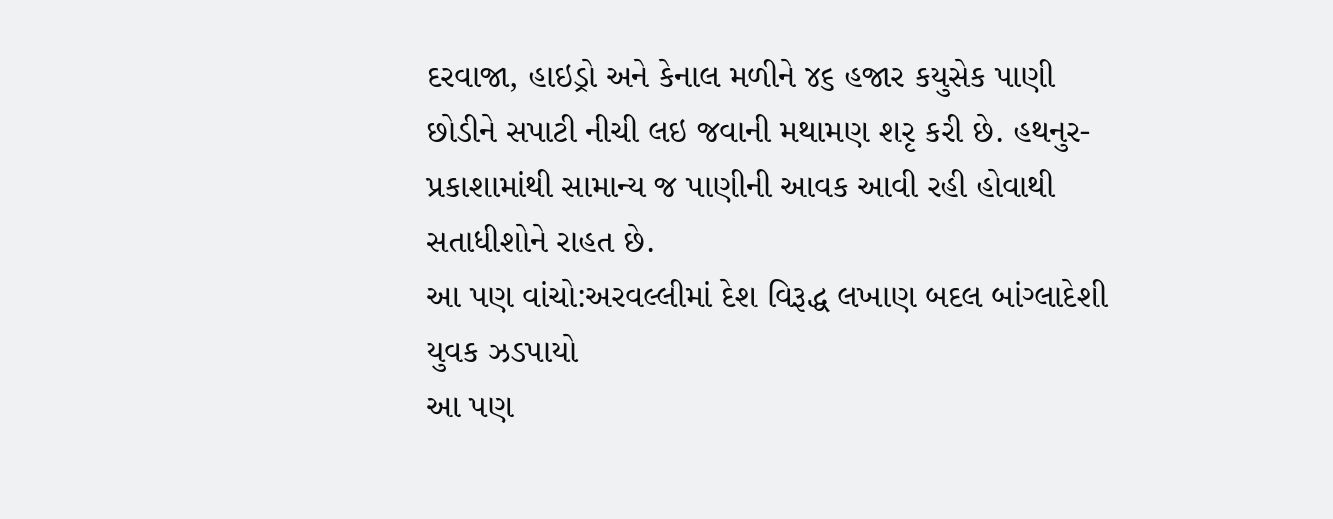દરવાજા, હાઇડ્રો અને કેનાલ મળીને ૪૬ હજાર કયુસેક પાણી છોડીને સપાટી નીચી લઇ જવાની મથામણ શરૃ કરી છે. હથનુર- પ્રકાશામાંથી સામાન્ય જ પાણીની આવક આવી રહી હોવાથી સતાધીશોને રાહત છે.
આ પણ વાંચો:અરવલ્લીમાં દેશ વિરૂદ્ધ લખાણ બદલ બાંગ્લાદેશી યુવક ઝડપાયો
આ પણ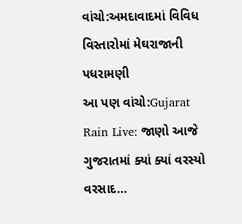વાંચો:અમદાવાદમાં વિવિધ વિસ્તારોમાં મેઘરાજાની પધરામણી
આ પણ વાંચો:Gujarat Rain Live: જાણો આજે ગુજરાતમાં ક્યાં ક્યાં વરસ્યો વરસાદ…